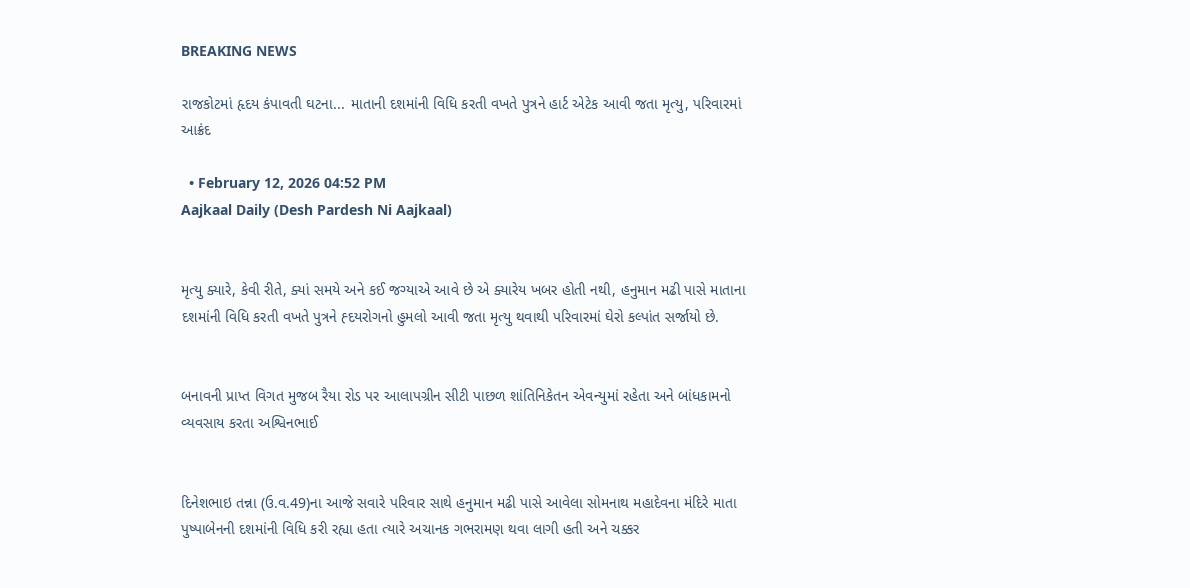BREAKING NEWS

રાજકોટમાં હૃદય કંપાવતી ઘટના... માતાની દશમાંની વિધિ કરતી વખતે પુત્રને હાર્ટ એટેક આવી જતા મૃત્યુ, પરિવારમાં આક્રંદ

  • February 12, 2026 04:52 PM
Aajkaal Daily (Desh Pardesh Ni Aajkaal)


મૃત્યુ ક્યારે, કેવી રીતે, ક્યાં સમયે અને કઈ જગ્યાએ આવે છે એ ક્યારેય ખબર હોતી નથી, હનુમાન મઢી પાસે માતાના દશમાંની વિધિ કરતી વખતે પુત્રને હ્દયરોગનો હુમલો આવી જતા મૃત્યુ થવાથી પરિવારમાં ઘેરો કલ્પાંત સર્જાયો છે.


બનાવની પ્રાપ્ત વિગત મુજબ રૈયા રોડ પર આલાપગ્રીન સીટી પાછળ શાંતિનિકેતન એવન્યુમાં રહેતા અને બાંધકામનો વ્યવસાય કરતા અશ્વિનભાઈ


દિનેશભાઇ તન્ના (ઉ.વ.49)ના આજે સવારે પરિવાર સાથે હનુમાન મઢી પાસે આવેલા સોમનાથ મહાદેવના મંદિરે માતા પુષ્પાબેનની દશમાંની વિધિ કરી રહ્યા હતા ત્યારે અચાનક ગભરામણ થવા લાગી હતી અને ચક્કર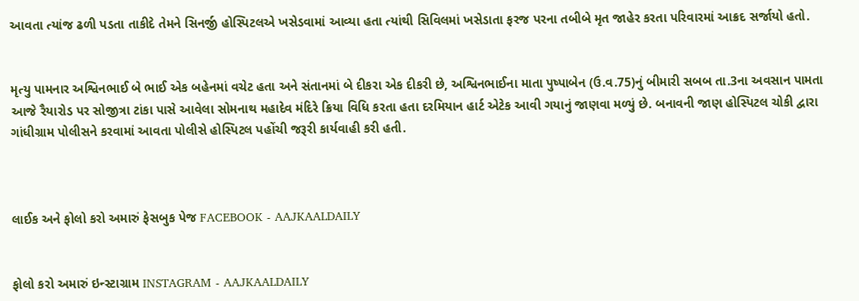આવતા ત્યાંજ ઢળી પડતા તાકીદે તેમને સિનર્જી હોસ્પિટલએ ખસેડવામાં આવ્યા હતા ત્યાંથી સિવિલમાં ખસેડાતા ફરજ પરના તબીબે મૃત જાહેર કરતા પરિવારમાં આક્રદ સર્જાયો હતો.


મૃત્યુ પામનાર અશ્વિનભાઈ બે ભાઈ એક બહેનમાં વચેટ હતા અને સંતાનમાં બે દીકરા એક દીકરી છે, અશ્વિનભાઈના માતા પુષ્પાબેન (ઉ.વ.75)નું બીમારી સબબ તા.3ના અવસાન પામતા આજે રૈયારોડ પર સોજીત્રા ટાંકા પાસે આવેલા સોમનાથ મહાદેવ મંદિરે ક્રિયા વિધિ કરતા હતા દરમિયાન હાર્ટ એટેક આવી ગયાનું જાણવા મળ્યું છે. બનાવની જાણ હોસ્પિટલ ચોકી દ્વારા ગાંધીગ્રામ પોલીસને કરવામાં આવતા પોલીસે હોસ્પિટલ પહોંચી જરૂરી કાર્યવાહી કરી હતી.



લાઈક અને ફોલો કરો અમારું ફેસબુક પેજ FACEBOOK - AAJKAALDAILY


ફોલો કરો અમારું ઇન્સ્ટાગ્રામ INSTAGRAM - AAJKAALDAILY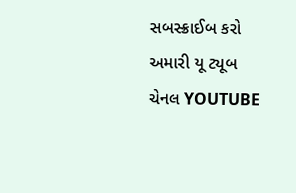સબસ્ક્રાઈબ કરો અમારી યૂ ટ્યૂબ ચેનલ YOUTUBE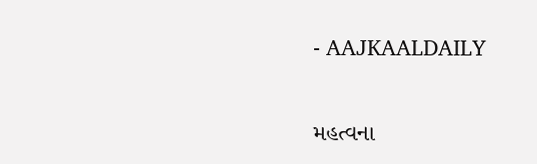- AAJKAALDAILY


મહત્વના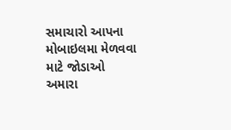સમાચારો આપના મોબાઇલમા મેળવવા માટે જોડાઓ અમારા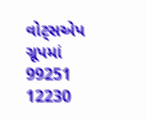વોટ્સએપ ગ્રૂપમાં  99251 12230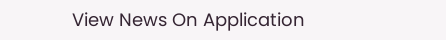View News On Application